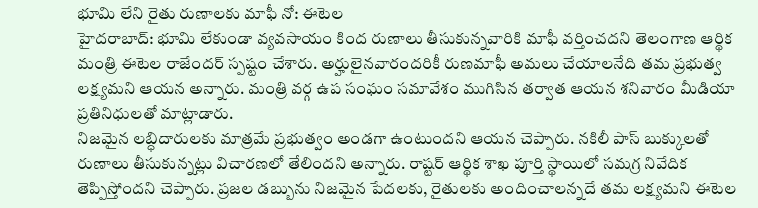భూమి లేని రైతు రుణాలకు మాఫీ నో: ఈటెల
హైదరాబాద్: భూమి లేకుండా వ్యవసాయం కింద రుణాలు తీసుకున్నవారికి మాఫీ వర్తించదని తెలంగాణ ఆర్థిక మంత్రి ఈటెల రాజేందర్ స్పష్టం చేశారు. అర్హులైనవారందరికీ రుణమాఫీ అమలు చేయాలనేది తమ ప్రభుత్వ లక్ష్యమని ఆయన అన్నారు. మంత్రి వర్గ ఉప సంఘం సమావేశం ముగిసిన తర్వాత ఆయన శనివారం మీడియా ప్రతినిధులతో మాట్లాడారు.
నిజమైన లబ్ధిదారులకు మాత్రమే ప్రభుత్వం అండగా ఉంటుందని ఆయన చెప్పారు. నకిలీ పాస్ బుక్కులతో రుణాలు తీసుకున్నట్లు విచారణలో తేలిందని అన్నారు. రాష్టర్ ఆర్థిక శాఖ పూర్తి స్థాయిలో సమగ్ర నివేదిక తెప్పిస్తోందని చెప్పారు. ప్రజల డబ్బును నిజమైన పేదలకు, రైతులకు అందించాలన్నదే తమ లక్ష్యమని ఈటెల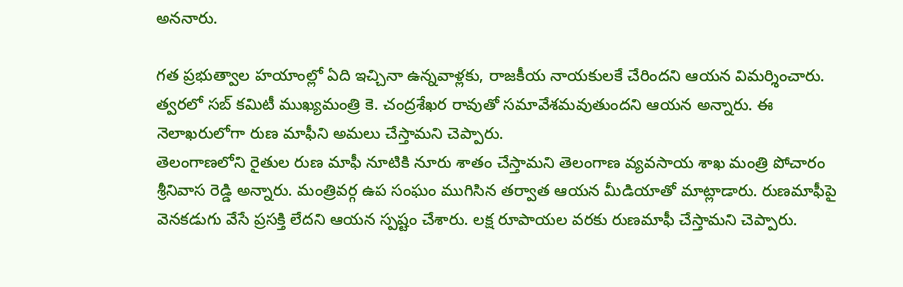అననారు.

గత ప్రభుత్వాల హయాంల్లో ఏది ఇచ్చినా ఉన్నవాళ్లకు, రాజకీయ నాయకులకే చేరిందని ఆయన విమర్శించారు. త్వరలో సబ్ కమిటీ ముఖ్యమంత్రి కె. చంద్రశేఖర రావుతో సమావేశమవుతుందని ఆయన అన్నారు. ఈ నెలాఖరులోగా రుణ మాఫీని అమలు చేస్తామని చెప్పారు.
తెలంగాణలోని రైతుల రుణ మాఫీ నూటికి నూరు శాతం చేస్తామని తెలంగాణ వ్యవసాయ శాఖ మంత్రి పోచారం శ్రీనివాస రెడ్డి అన్నారు. మంత్రివర్గ ఉప సంఘం ముగిసిన తర్వాత ఆయన మీడియాతో మాట్లాడారు. రుణమాఫీపై వెనకడుగు వేసే ప్రసక్తి లేదని ఆయన స్పష్టం చేశారు. లక్ష రూపాయల వరకు రుణమాఫీ చేస్తామని చెప్పారు.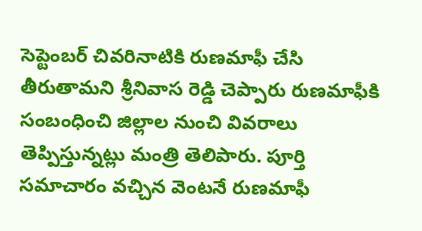సెప్టెంబర్ చివరినాటికి రుణమాఫీ చేసి తీరుతామని శ్రీనివాస రెడ్డి చెప్పారు రుణమాఫీకి సంబంధించి జిల్లాల నుంచి వివరాలు తెప్పిస్తున్నట్లు మంత్రి తెలిపారు. పూర్తి సమాచారం వచ్చిన వెంటనే రుణమాఫీ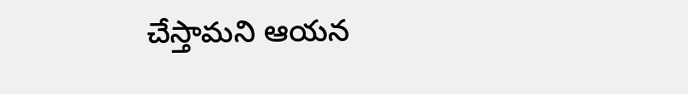చేస్తామని ఆయన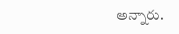అన్నారు.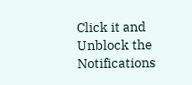Click it and Unblock the Notifications